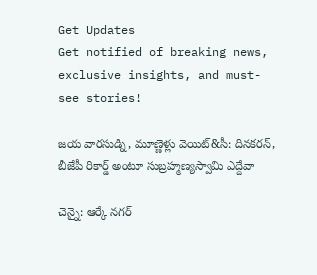Get Updates
Get notified of breaking news, exclusive insights, and must-see stories!

జయ వారసుడ్ని, మూణ్ణెళ్లు వెయిట్&సీ: దినకరన్, బీజేపీ రికార్డ్ అంటూ సుబ్రహ్మణ్యస్వామి ఎద్దేవా

చెన్నై: ఆర్కే నగర్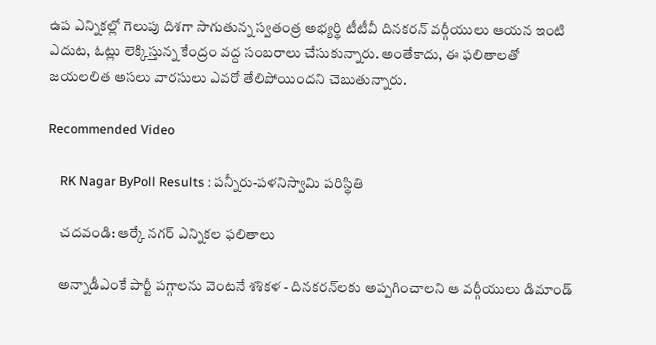ఉప ఎన్నికల్లో గెలుపు దిశగా సాగుతున్న స్వతంత్ర అభ్యర్థి టీటీవీ దినకరన్ వర్గీయులు ఆయన ఇంటి ఎదుట, ఓట్లు లెక్కిస్తున్న కేంద్రం వద్ద సంబరాలు చేసుకున్నారు. అంతేకాదు, ఈ ఫలితాలతో జయలలిత అసలు వారసులు ఎవరో తేలిపోయిందని చెబుతున్నారు.

Recommended Video

    RK Nagar ByPoll Results : పన్నీరు-పళనిస్వామి పరిస్థితి

    చదవండి: ఆర్కే నగర్ ఎన్నికల ఫలితాలు

    అన్నాడీఎంకే పార్టీ పగ్గాలను వెంటనే శశికళ - దినకరన్‌లకు అప్పగించాలని ఆ వర్గీయులు డిమాండ్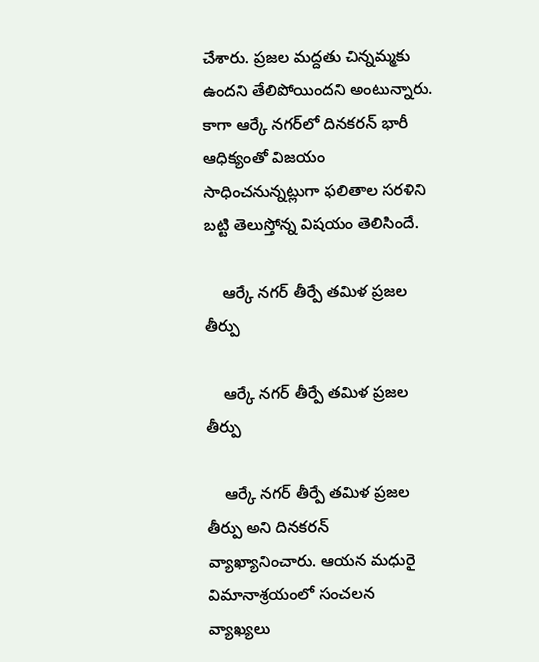చేశారు. ప్రజల మద్దతు చిన్నమ్మకు ఉందని తేలిపోయిందని అంటున్నారు. కాగా ఆర్కే నగర్‌లో దినకరన్ భారీ ఆధిక్యంతో విజయం సాధించనున్నట్లుగా ఫలితాల సరళిని బట్టి తెలుస్తోన్న విషయం తెలిసిందే.

    ఆర్కే నగర్ తీర్పే తమిళ ప్రజల తీర్పు

    ఆర్కే నగర్ తీర్పే తమిళ ప్రజల తీర్పు

    ఆర్కే నగర్ తీర్పే తమిళ ప్రజల తీర్పు అని దినకరన్ వ్యాఖ్యానించారు. ఆయన మధురై విమానాశ్రయంలో సంచలన వ్యాఖ్యలు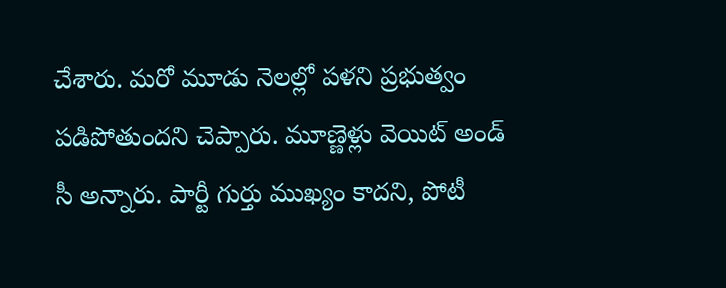చేశారు. మరో మూడు నెలల్లో పళని ప్రభుత్వం పడిపోతుందని చెప్పారు. మూణ్ణెళ్లు వెయిట్ అండ్ సీ అన్నారు. పార్టీ గుర్తు ముఖ్యం కాదని, పోటీ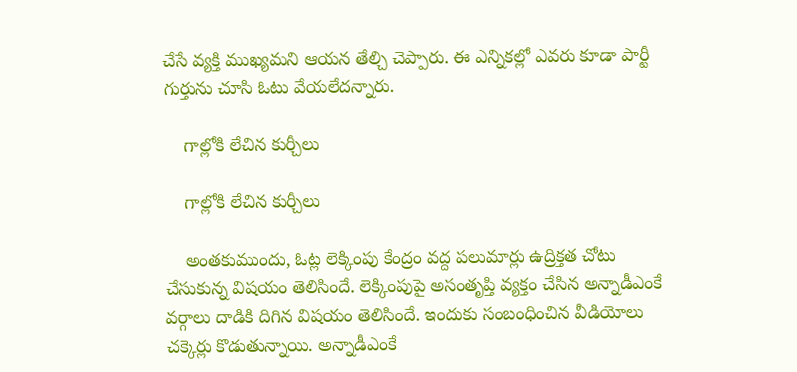చేసే వ్యక్తి ముఖ్యమని ఆయన తేల్చి చెప్పారు. ఈ ఎన్నికల్లో ఎవరు కూడా పార్టీ గుర్తును చూసి ఓటు వేయలేదన్నారు.

    గాల్లోకి లేచిన కుర్చీలు

    గాల్లోకి లేచిన కుర్చీలు

    అంతకుముందు, ఓట్ల లెక్కింపు కేంద్రం వద్ద పలుమార్లు ఉద్రిక్తత చోటు చేసుకున్న విషయం తెలిసిందే. లెక్కింపుపై అసంతృప్తి వ్యక్తం చేసిన అన్నాడీఎంకే వర్గాలు దాడికి దిగిన విషయం తెలిసిందే. ఇందుకు సంబంధించిన వీడియోలు చక్కెర్లు కొడుతున్నాయి. అన్నాడీఎంకే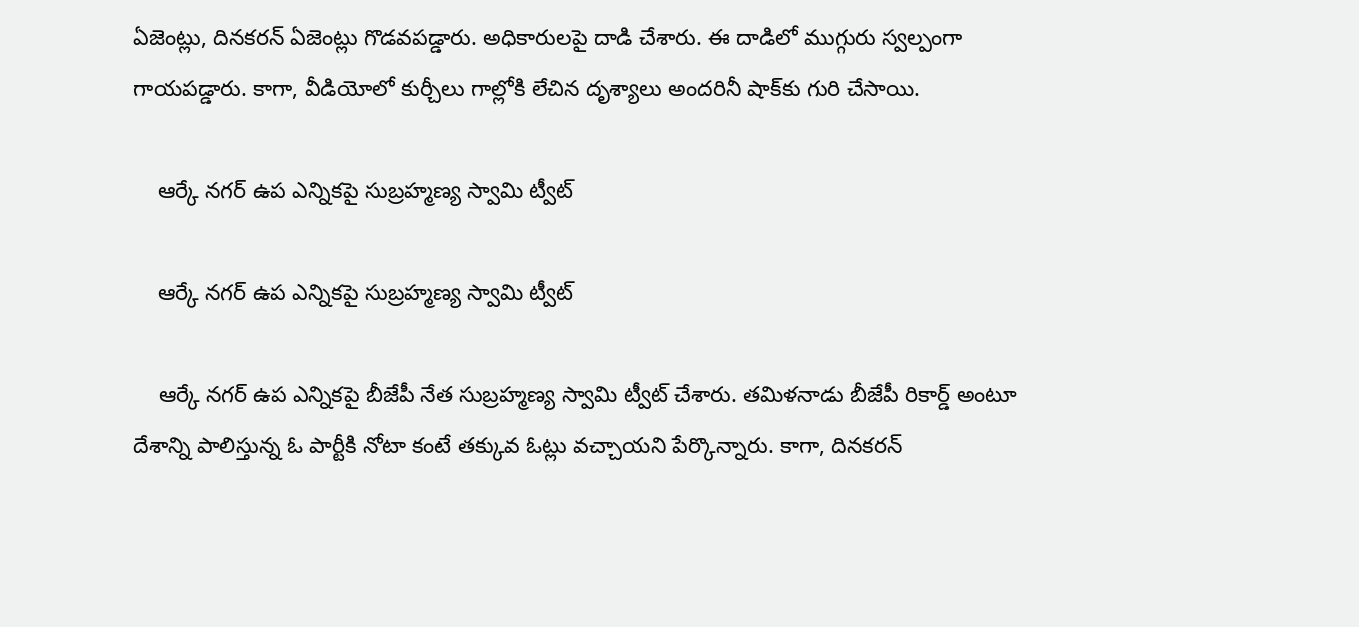ఏజెంట్లు, దినకరన్ ఏజెంట్లు గొడవపడ్డారు. అధికారులపై దాడి చేశారు. ఈ దాడిలో ముగ్గురు స్వల్పంగా గాయపడ్డారు. కాగా, వీడియోలో కుర్చీలు గాల్లోకి లేచిన దృశ్యాలు అందరినీ షాక్‌కు గురి చేసాయి.

    ఆర్కే నగర్ ఉప ఎన్నికపై సుబ్రహ్మణ్య స్వామి ట్వీట్

    ఆర్కే నగర్ ఉప ఎన్నికపై సుబ్రహ్మణ్య స్వామి ట్వీట్

    ఆర్కే నగర్ ఉప ఎన్నికపై బీజేపీ నేత సుబ్రహ్మణ్య స్వామి ట్వీట్ చేశారు. తమిళనాడు బీజేపీ రికార్డ్ అంటూ దేశాన్ని పాలిస్తున్న ఓ పార్టీకి నోటా కంటే తక్కువ ఓట్లు వచ్చాయని పేర్కొన్నారు. కాగా, దినకరన్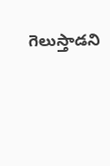గెలుస్తాడని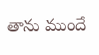తాను ముందే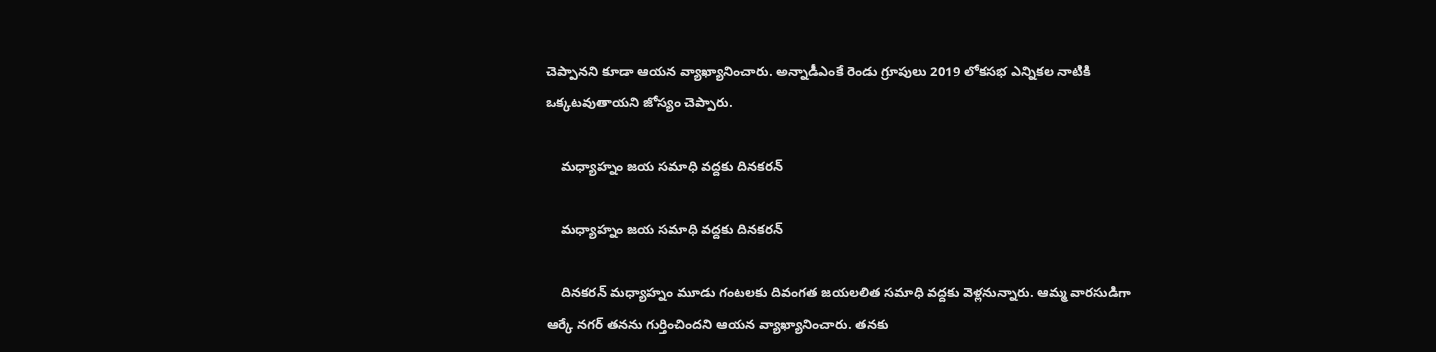చెప్పానని కూడా ఆయన వ్యాఖ్యానించారు. అన్నాడీఎంకే రెండు గ్రూపులు 2019 లోకసభ ఎన్నికల నాటికి ఒక్కటవుతాయని జోస్యం చెప్పారు.

    మధ్యాహ్నం జయ సమాధి వద్దకు దినకరన్

    మధ్యాహ్నం జయ సమాధి వద్దకు దినకరన్

    దినకరన్ మధ్యాహ్నం మూడు గంటలకు దివంగత జయలలిత సమాధి వద్దకు వెళ్లనున్నారు. ఆమ్మ వారసుడిగా ఆర్కే నగర్ తనను గుర్తించిందని ఆయన వ్యాఖ్యానించారు. తనకు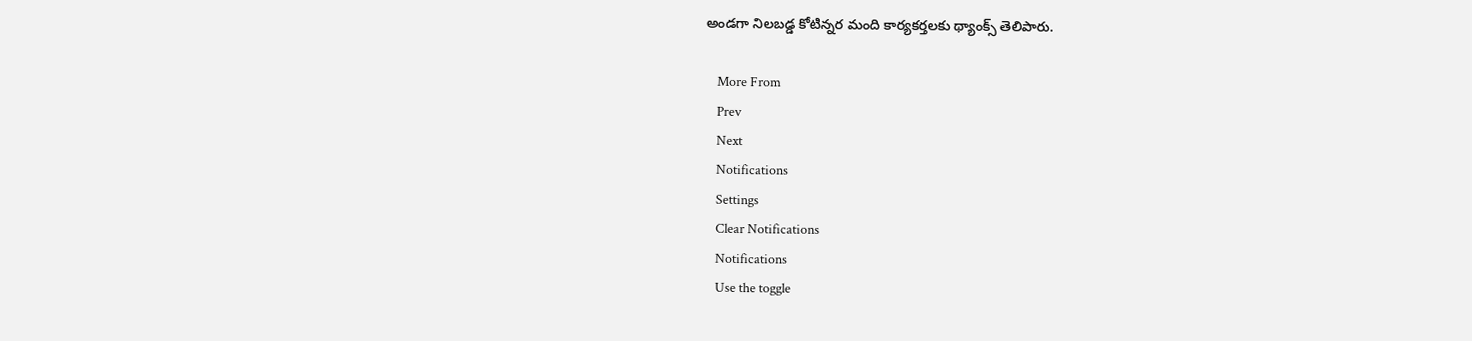అండగా నిలబడ్డ కోటిన్నర మంది కార్యకర్తలకు థ్యాంక్స్ తెలిపారు.

    More From
    Prev
    Next
    Notifications
    Settings
    Clear Notifications
    Notifications
    Use the toggle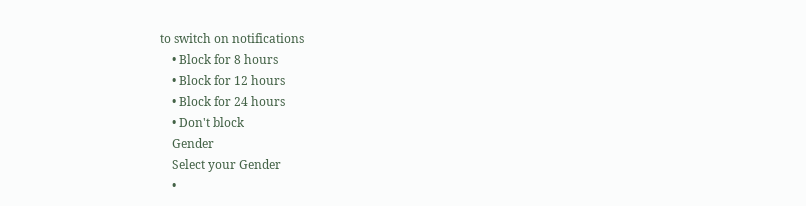to switch on notifications
    • Block for 8 hours
    • Block for 12 hours
    • Block for 24 hours
    • Don't block
    Gender
    Select your Gender
    •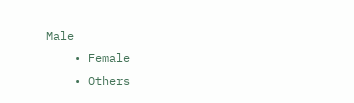Male
    • Female
    • Others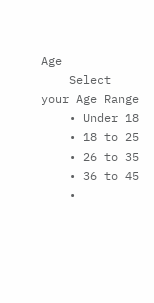Age
    Select your Age Range
    • Under 18
    • 18 to 25
    • 26 to 35
    • 36 to 45
    •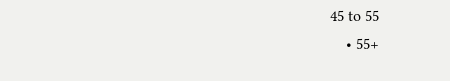45 to 55
    • 55+